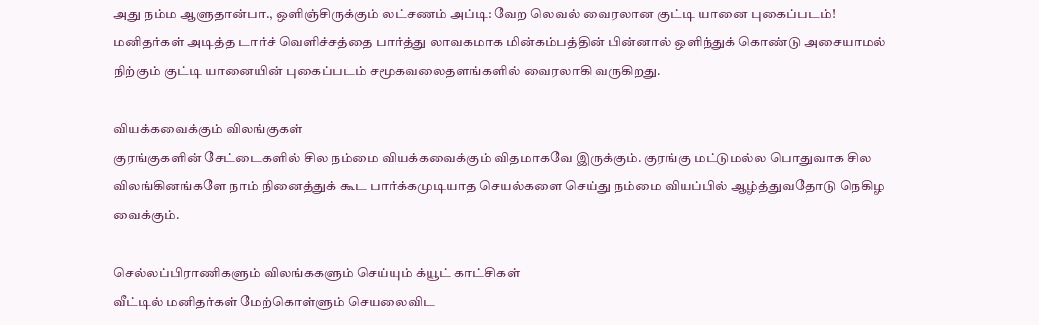அது நம்ம ஆளுதான்பா., ஒளிஞ்சிருக்கும் லட்சணம் அப்டி: வேற லெவல் வைரலான குட்டி யானை புகைப்படம்!
மனிதர்கள் அடித்த டார்ச் வெளிச்சத்தை பார்த்து லாவகமாக மின்கம்பத்தின் பின்னால் ஒளிந்துக் கொண்டு அசையாமல் நிற்கும் குட்டி யானையின் புகைப்படம் சமூகவலைதளங்களில் வைரலாகி வருகிறது.

வியக்கவைக்கும் விலங்குகள்
குரங்குகளின் சேட்டைகளில் சில நம்மை வியக்கவைக்கும் விதமாகவே இருக்கும். குரங்கு மட்டுமல்ல பொதுவாக சில விலங்கினங்களே நாம் நினைத்துக் கூட பார்க்கமுடியாத செயல்களை செய்து நம்மை வியப்பில் ஆழ்த்துவதோடு நெகிழ வைக்கும்.

செல்லப்பிராணிகளும் விலங்ககளும் செய்யும் க்யூட் காட்சிகள்
வீட்டில் மனிதர்கள் மேற்கொள்ளும் செயலைவிட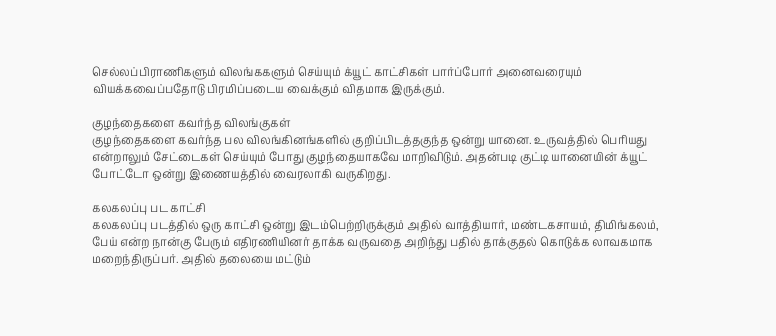செல்லப்பிராணிகளும் விலங்ககளும் செய்யும் க்யூட் காட்சிகள் பார்ப்போர் அனைவரையும் வியக்கவைப்பதோடு பிரமிப்படைய வைக்கும் விதமாக இருக்கும்.

குழந்தைகளை கவர்ந்த விலங்குகள்
குழந்தைகளை கவர்ந்த பல விலங்கினங்களில் குறிப்பிடத்தகுந்த ஒன்று யானை. உருவத்தில் பெரியது என்றாலும் சேட்டைகள் செய்யும் போது குழந்தையாகவே மாறிவிடும். அதன்படி குட்டி யானையின் க்யூட் போட்டோ ஒன்று இணையத்தில் வைரலாகி வருகிறது.

கலகலப்பு பட காட்சி
கலகலப்பு படத்தில் ஒரு காட்சி ஒன்று இடம்பெற்றிருக்கும் அதில் வாத்தியார், மண்டகசாயம், திமிங்கலம், பேய் என்ற நான்கு பேரும் எதிரணியினர் தாக்க வருவதை அறிந்து பதில் தாக்குதல் கொடுக்க லாவகமாக மறைந்திருப்பர். அதில் தலையை மட்டும்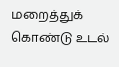மறைத்துக் கொண்டு உடல்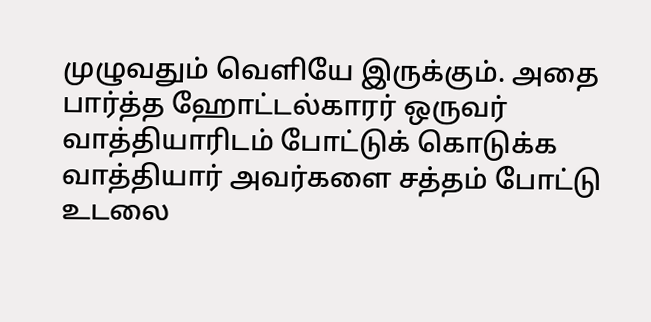முழுவதும் வெளியே இருக்கும். அதை பார்த்த ஹோட்டல்காரர் ஒருவர் வாத்தியாரிடம் போட்டுக் கொடுக்க வாத்தியார் அவர்களை சத்தம் போட்டு உடலை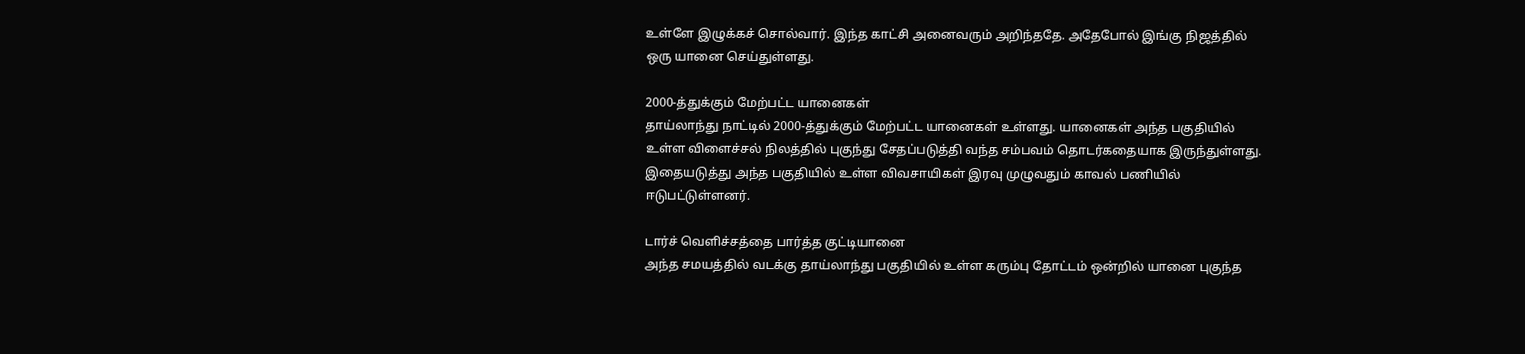உள்ளே இழுக்கச் சொல்வார். இந்த காட்சி அனைவரும் அறிந்ததே. அதேபோல் இங்கு நிஜத்தில் ஒரு யானை செய்துள்ளது.

2000-த்துக்கும் மேற்பட்ட யானைகள்
தாய்லாந்து நாட்டில் 2000-த்துக்கும் மேற்பட்ட யானைகள் உள்ளது. யானைகள் அந்த பகுதியில் உள்ள விளைச்சல் நிலத்தில் புகுந்து சேதப்படுத்தி வந்த சம்பவம் தொடர்கதையாக இருந்துள்ளது. இதையடுத்து அந்த பகுதியில் உள்ள விவசாயிகள் இரவு முழுவதும் காவல் பணியில் ஈடுபட்டுள்ளனர்.

டார்ச் வெளிச்சத்தை பார்த்த குட்டியானை
அந்த சமயத்தில் வடக்கு தாய்லாந்து பகுதியில் உள்ள கரும்பு தோட்டம் ஒன்றில் யானை புகுந்த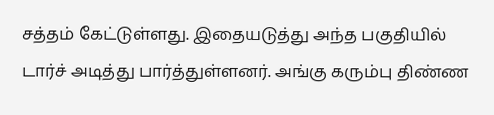சத்தம் கேட்டுள்ளது. இதையடுத்து அந்த பகுதியில் டார்ச் அடித்து பார்த்துள்ளனர். அங்கு கரும்பு திண்ண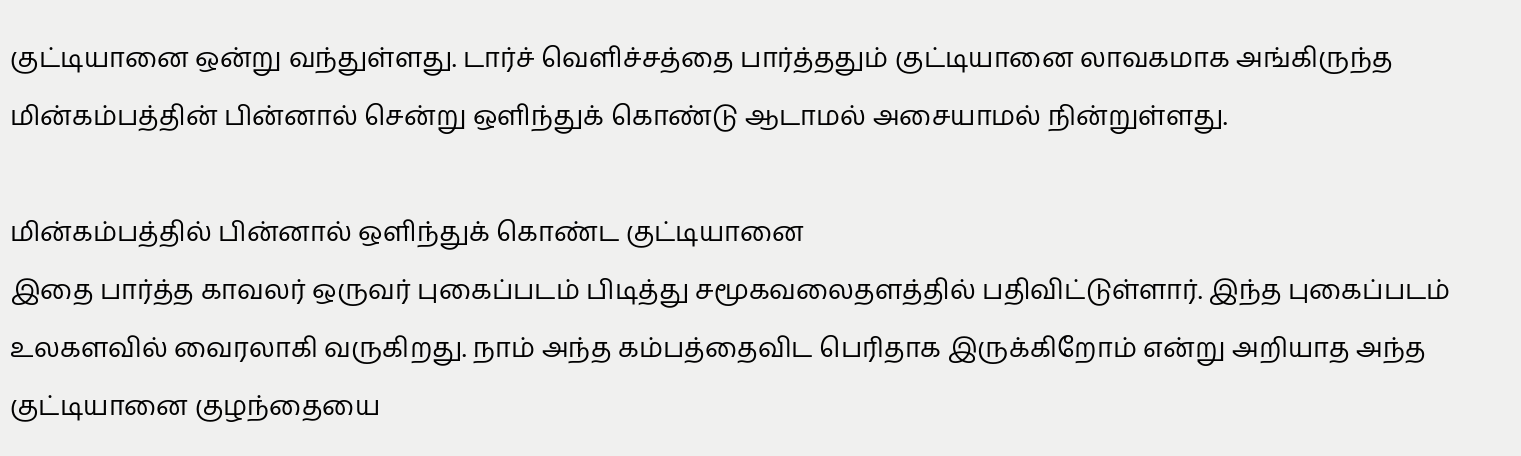குட்டியானை ஒன்று வந்துள்ளது. டார்ச் வெளிச்சத்தை பார்த்ததும் குட்டியானை லாவகமாக அங்கிருந்த மின்கம்பத்தின் பின்னால் சென்று ஒளிந்துக் கொண்டு ஆடாமல் அசையாமல் நின்றுள்ளது.

மின்கம்பத்தில் பின்னால் ஒளிந்துக் கொண்ட குட்டியானை
இதை பார்த்த காவலர் ஒருவர் புகைப்படம் பிடித்து சமூகவலைதளத்தில் பதிவிட்டுள்ளார். இந்த புகைப்படம் உலகளவில் வைரலாகி வருகிறது. நாம் அந்த கம்பத்தைவிட பெரிதாக இருக்கிறோம் என்று அறியாத அந்த குட்டியானை குழந்தையை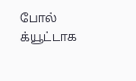போல் க்யூட்டாக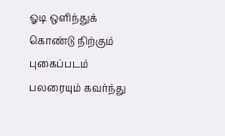ஓடி ஒளிந்துக் கொண்டு நிற்கும் புகைப்படம் பலரையும் கவர்ந்து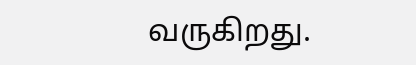வருகிறது.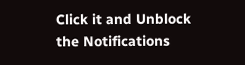Click it and Unblock the Notifications